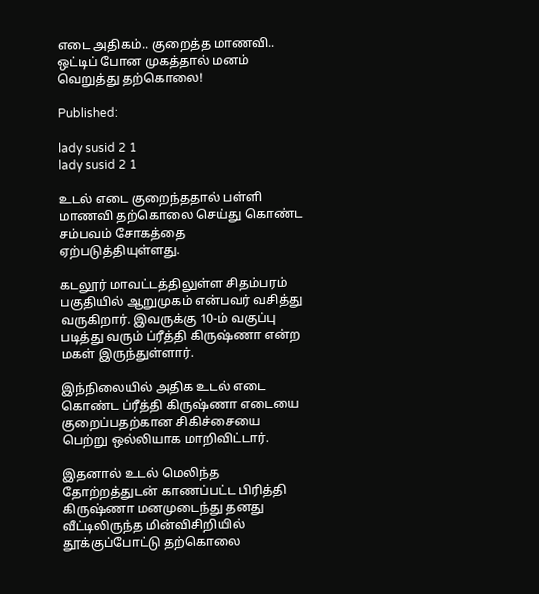எடை அதிகம்.. குறைத்த மாணவி.. ஒட்டிப் போன முகத்தால் மனம் வெறுத்து தற்கொலை!

Published:

lady susid 2 1
lady susid 2 1

உடல் எடை குறைந்ததால் பள்ளி மாணவி தற்கொலை செய்து கொண்ட சம்பவம் சோகத்தை ஏற்படுத்தியுள்ளது.

கடலூர் மாவட்டத்திலுள்ள சிதம்பரம் பகுதியில் ஆறுமுகம் என்பவர் வசித்து வருகிறார். இவருக்கு 10-ம் வகுப்பு படித்து வரும் ப்ரீத்தி கிருஷ்ணா என்ற மகள் இருந்துள்ளார்.

இந்நிலையில் அதிக உடல் எடை கொண்ட ப்ரீத்தி கிருஷ்ணா எடையை குறைப்பதற்கான சிகிச்சையை பெற்று ஒல்லியாக மாறிவிட்டார்.

இதனால் உடல் மெலிந்த தோற்றத்துடன் காணப்பட்ட பிரித்தி கிருஷ்ணா மனமுடைந்து தனது வீட்டிலிருந்த மின்விசிறியில் தூக்குப்போட்டு தற்கொலை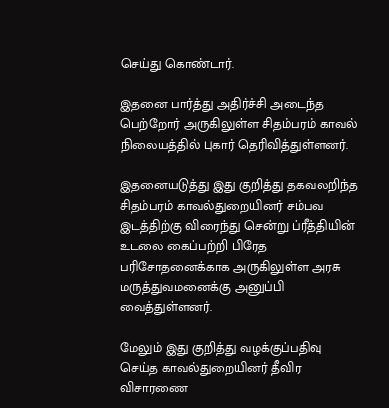செய்து கொண்டார்.

இதனை பார்த்து அதிர்ச்சி அடைந்த பெற்றோர் அருகிலுள்ள சிதம்பரம் காவல் நிலையத்தில் புகார் தெரிவித்துள்ளனர்.

இதனையடுத்து இது குறித்து தகவலறிந்த சிதம்பரம் காவல்துறையினர் சம்பவ இடத்திற்கு விரைந்து சென்று ப்ரீத்தியின் உடலை கைப்பற்றி பிரேத பரிசோதனைக்காக அருகிலுள்ள அரசு மருத்துவமனைக்கு அனுப்பி வைத்துள்ளனர்.

மேலும் இது குறித்து வழக்குப்பதிவு செய்த காவல்துறையினர் தீவிர விசாரணை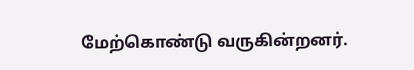மேற்கொண்டு வருகின்றனர்.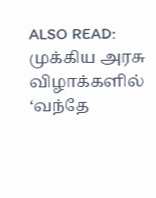ALSO READ:  முக்கிய அரசு விழாக்களில் ‘வந்தே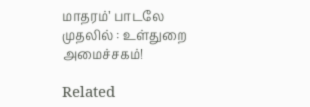மாதரம்’ பாடலே முதலில் : உள்துறை அமைச்சகம்!

Related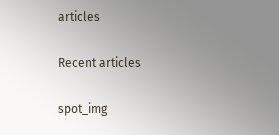articles

Recent articles

spot_img